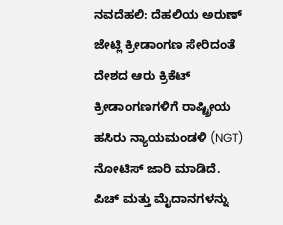ನವದೆಹಲಿ: ದೆಹಲಿಯ ಅರುಣ್ ಜೇಟ್ಲಿ ಕ್ರೀಡಾಂಗಣ ಸೇರಿದಂತೆ ದೇಶದ ಆರು ಕ್ರಿಕೆಟ್ ಕ್ರೀಡಾಂಗಣಗಳಿಗೆ ರಾಷ್ಟ್ರೀಯ ಹಸಿರು ನ್ಯಾಯಮಂಡಳಿ (NGT) ನೋಟಿಸ್ ಜಾರಿ ಮಾಡಿದೆ. ಪಿಚ್ ಮತ್ತು ಮೈದಾನಗಳನ್ನು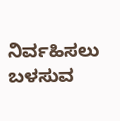ನಿರ್ವಹಿಸಲು ಬಳಸುವ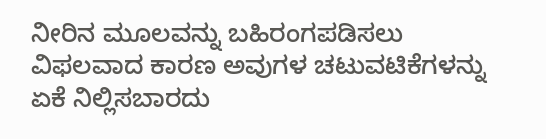ನೀರಿನ ಮೂಲವನ್ನು ಬಹಿರಂಗಪಡಿಸಲು ವಿಫಲವಾದ ಕಾರಣ ಅವುಗಳ ಚಟುವಟಿಕೆಗಳನ್ನು ಏಕೆ ನಿಲ್ಲಿಸಬಾರದು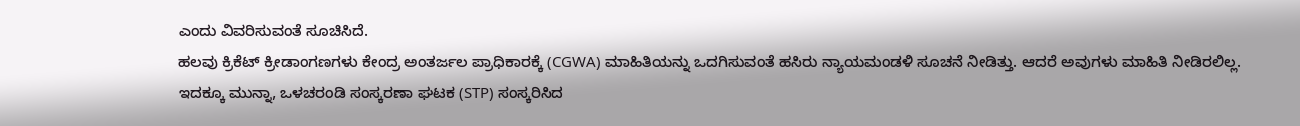ಎಂದು ವಿವರಿಸುವಂತೆ ಸೂಚಿಸಿದೆ.
ಹಲವು ಕ್ರಿಕೆಟ್ ಕ್ರೀಡಾಂಗಣಗಳು ಕೇಂದ್ರ ಅಂತರ್ಜಲ ಪ್ರಾಧಿಕಾರಕ್ಕೆ (CGWA) ಮಾಹಿತಿಯನ್ನು ಒದಗಿಸುವಂತೆ ಹಸಿರು ನ್ಯಾಯಮಂಡಳಿ ಸೂಚನೆ ನೀಡಿತ್ತು. ಆದರೆ ಅವುಗಳು ಮಾಹಿತಿ ನೀಡಿರಲಿಲ್ಲ.
ಇದಕ್ಕೂ ಮುನ್ನಾ, ಒಳಚರಂಡಿ ಸಂಸ್ಕರಣಾ ಘಟಕ (STP) ಸಂಸ್ಕರಿಸಿದ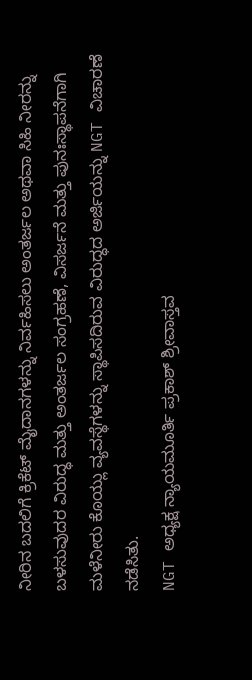ನೀರಿನ ಬದಲಿಗೆ ಕ್ರಿಕೆಟ್ ಮೈದಾನಗಳನ್ನು ನಿರ್ವಹಿಸಲು ಅಂತರ್ಜಲ ಅಥವಾ ಸಿಹಿ ನೀರನ್ನು ಬಳಸುವುದರ ವಿರುದ್ಧ ಮತ್ತು ಅಂತರ್ಜಲ ಸಂಗ್ರಹಣೆ, ವಿಸರ್ಜನೆ ಮತ್ತು ಪುನಃಸ್ಥಾಪನೆಗಾಗಿ ಮಳೆನೀರು ಕೊಯ್ಲು ವ್ಯವಸ್ಥೆಗಳನ್ನು ಸ್ಥಾಪಿಸದಿರುವ ವಿರುದ್ಧದ ಅರ್ಜಿಯನ್ನು NGT ವಿಚಾರಣೆ ನಡೆಸಿತು.
NGT ಅಧ್ಯಕ್ಷ ನ್ಯಾಯಮೂರ್ತಿ ಪ್ರಕಾಶ್ ಶ್ರೀವಾಸ್ತವ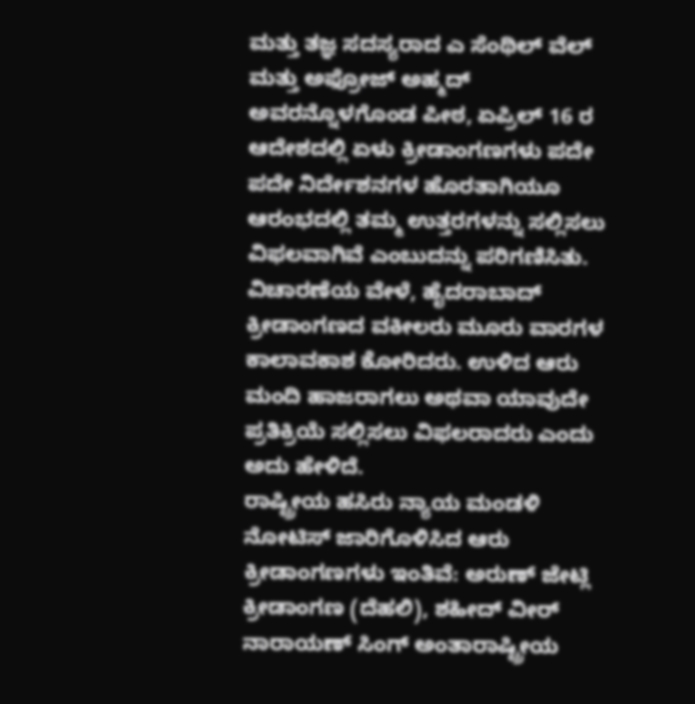ಮತ್ತು ತಜ್ಞ ಸದಸ್ಯರಾದ ಎ ಸೆಂಥಿಲ್ ವೆಲ್ ಮತ್ತು ಅಫ್ರೋಜ್ ಅಹ್ಮದ್ ಅವರನ್ನೊಳಗೊಂಡ ಪೀಠ, ಏಪ್ರಿಲ್ 16 ರ ಆದೇಶದಲ್ಲಿ ಏಳು ಕ್ರೀಡಾಂಗಣಗಳು ಪದೇ ಪದೇ ನಿರ್ದೇಶನಗಳ ಹೊರತಾಗಿಯೂ ಆರಂಭದಲ್ಲಿ ತಮ್ಮ ಉತ್ತರಗಳನ್ನು ಸಲ್ಲಿಸಲು ವಿಫಲವಾಗಿವೆ ಎಂಬುದನ್ನು ಪರಿಗಣಿಸಿತು.
ವಿಚಾರಣೆಯ ವೇಳೆ, ಹೈದರಾಬಾದ್ ಕ್ರೀಡಾಂಗಣದ ವಕೀಲರು ಮೂರು ವಾರಗಳ ಕಾಲಾವಕಾಶ ಕೋರಿದರು. ಉಳಿದ ಆರು ಮಂದಿ ಹಾಜರಾಗಲು ಅಥವಾ ಯಾವುದೇ ಪ್ರತಿಕ್ರಿಯೆ ಸಲ್ಲಿಸಲು ವಿಫಲರಾದರು ಎಂದು ಅದು ಹೇಳಿದೆ.
ರಾಷ್ಟ್ರೀಯ ಹಸಿರು ನ್ಯಾಯ ಮಂಡಳಿ ನೋಟಿಸ್ ಜಾರಿಗೊಳಿಸಿದ ಆರು ಕ್ರೀಡಾಂಗಣಗಳು ಇಂತಿವೆ: ಅರುಣ್ ಜೇಟ್ಲಿ ಕ್ರೀಡಾಂಗಣ (ದೆಹಲಿ), ಶಹೀದ್ ವೀರ್ ನಾರಾಯಣ್ ಸಿಂಗ್ ಅಂತಾರಾಷ್ಟ್ರೀಯ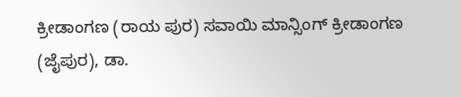ಕ್ರೀಡಾಂಗಣ (ರಾಯ ಪುರ) ಸವಾಯಿ ಮಾನ್ಸಿಂಗ್ ಕ್ರೀಡಾಂಗಣ (ಜೈಪುರ), ಡಾ.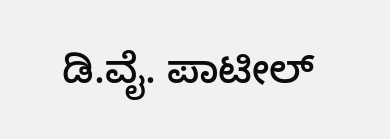ಡಿ.ವೈ. ಪಾಟೀಲ್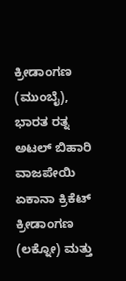ಕ್ರೀಡಾಂಗಣ (ಮುಂಬೈ), ಭಾರತ ರತ್ನ ಅಟಲ್ ಬಿಹಾರಿ ವಾಜಪೇಯಿ ಏಕಾನಾ ಕ್ರಿಕೆಟ್ ಕ್ರೀಡಾಂಗಣ (ಲಕ್ನೋ) ಮತ್ತು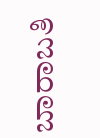ಬಾರಾಬತಿ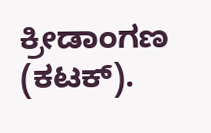ಕ್ರೀಡಾಂಗಣ (ಕಟಕ್).